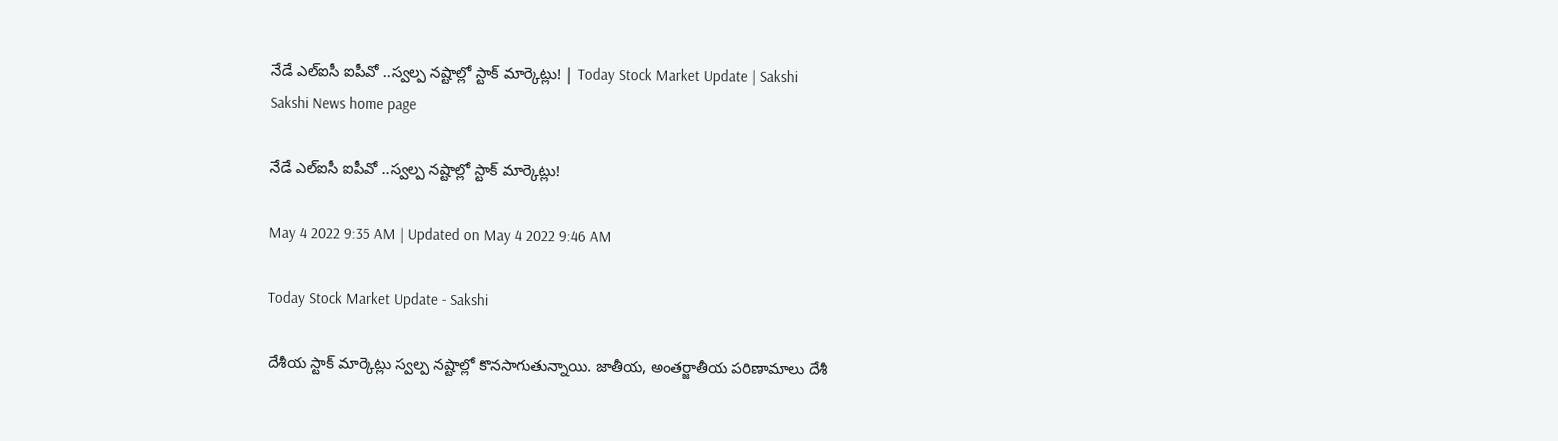నేడే ఎల్‌ఐసీ ఐపీవో ..స్వల్ప నష్టాల్లో స్టాక్‌ మార్కెట్లు! | Today Stock Market Update | Sakshi
Sakshi News home page

నేడే ఎల్‌ఐసీ ఐపీవో ..స్వల్ప నష్టాల్లో స్టాక్‌ మార్కెట్లు!

May 4 2022 9:35 AM | Updated on May 4 2022 9:46 AM

Today Stock Market Update - Sakshi

దేశీయ స్టాక్‌ మార్కెట్లు స్వల్ప నష్టాల్లో కొనసాగుతున్నాయి. జాతీయ, అంతర్జాతీయ పరిణామాలు దేశీ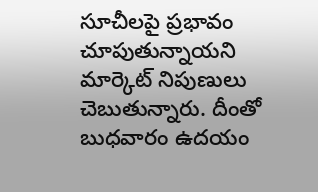సూచీలపై ప్రభావం చూపుతున్నాయని మార్కెట్‌ నిపుణులు చెబుతున్నారు. దీంతో బుధవారం ఉదయం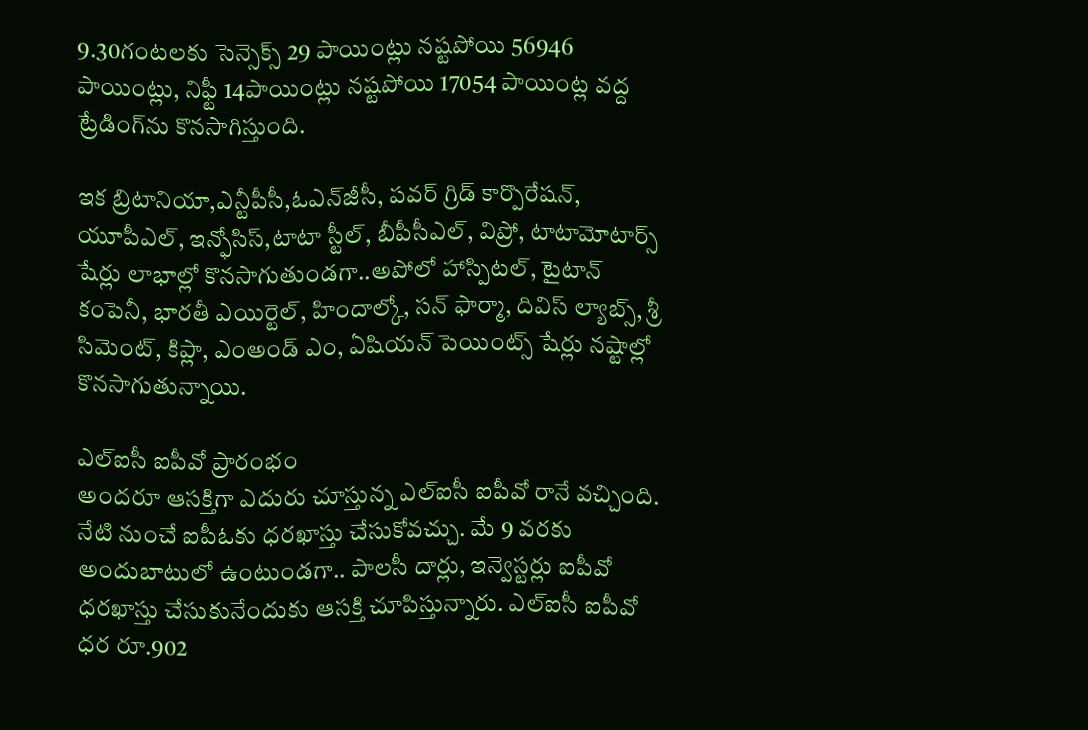9.30గంటలకు సెన్సెక్స్‌ 29 పాయింట్లు నష్టపోయి 56946 పాయింట్లు, నిఫ్టీ 14పాయింట్లు నష్టపోయి 17054 పాయింట్ల వద్ద ట్రేడింగ్‌ను కొనసాగిస్తుంది.

ఇక బ్రిటానియా,ఎన్టీపీసీ,ఓఎన్‌జీసీ, పవర్‌ గ్రిడ్‌ కార్పొరేషన్‌, యూపీఎల్‌, ఇన్ఫోసిస్‌,టాటా స్టీల్‌, బీపీసీఎల్‌, విప్రో, టాటామోటార్స్‌ షేర్లు లాభాల్లో కొనసాగుతుండగా..అపోలో హాస్పిటల్‌, టైటాన్‌ కంపెనీ, భారతీ ఎయిర్టెల్‌, హిందాల్కో, సన్‌ ఫార్మా, దివిస్‌ ల్యాబ్స్‌, శ్రీ సిమెంట్‌, కిప్లా, ఎంఅండ్‌ ఎం, ఏషియన్‌ పెయింట్స్‌ షేర్లు నష్టాల్లో కొనసాగుతున్నాయి.

ఎల్‌ఐసీ ఐపీవో ప్రారంభం
అందరూ ఆసక్తిగా ఎదురు చూస్తున్న ఎల్‌ఐసీ ఐపీవో రానే వచ్చింది. నేటి నుంచే ఐపీఓకు ధరఖాస్తు చేసుకోవచ్చు. మే 9 వరకు అందుబాటులో ఉంటుండగా.. పాలసీ దార్లు, ఇన్వెస్టర్లు ఐపీవో ధరఖాస్తు చేసుకునేందుకు ఆసక్తి చూపిస్తున్నారు. ఎల్‌ఐసీ ఐపీవో ధర రూ.902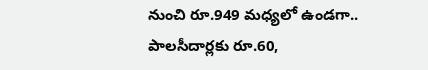నుంచి రూ.949 మధ్యలో ఉండగా.. పాలసీదార‍్లకు రూ.60,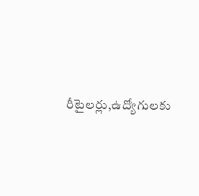రీటైలర్లు,ఉద్యోగులకు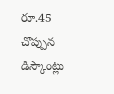రూ.45 చొప్పున డిస్కౌంట్లు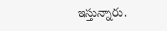ఇస్తున్నారు.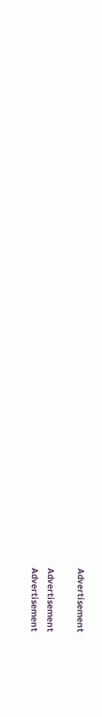Advertisement

Advertisement
Advertisement